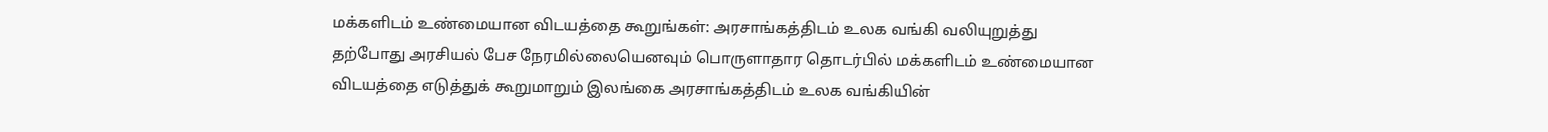மக்களிடம் உண்மையான விடயத்தை கூறுங்கள்: அரசாங்கத்திடம் உலக வங்கி வலியுறுத்து
தற்போது அரசியல் பேச நேரமில்லையெனவும் பொருளாதார தொடர்பில் மக்களிடம் உண்மையான விடயத்தை எடுத்துக் கூறுமாறும் இலங்கை அரசாங்கத்திடம் உலக வங்கியின்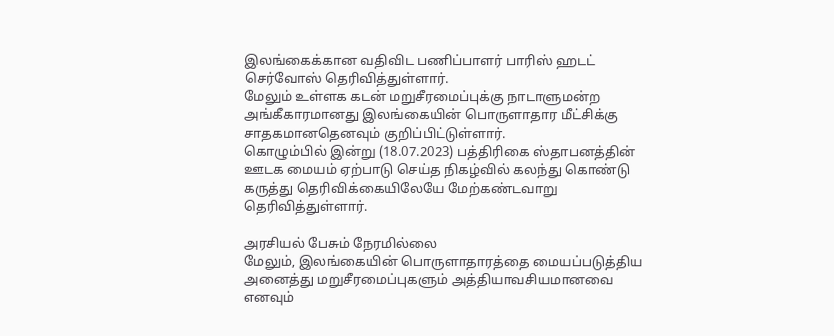இலங்கைக்கான வதிவிட பணிப்பாளர் பாரிஸ் ஹடட் செர்வோஸ் தெரிவித்துள்ளார்.
மேலும் உள்ளக கடன் மறுசீரமைப்புக்கு நாடாளுமன்ற அங்கீகாரமானது இலங்கையின் பொருளாதார மீட்சிக்கு சாதகமானதெனவும் குறிப்பிட்டுள்ளார்.
கொழும்பில் இன்று (18.07.2023) பத்திரிகை ஸ்தாபனத்தின் ஊடக மையம் ஏற்பாடு செய்த நிகழ்வில் கலந்து கொண்டு கருத்து தெரிவிக்கையிலேயே மேற்கண்டவாறு தெரிவித்துள்ளார்.

அரசியல் பேசும் நேரமில்லை
மேலும், இலங்கையின் பொருளாதாரத்தை மையப்படுத்திய அனைத்து மறுசீரமைப்புகளும் அத்தியாவசியமானவை எனவும்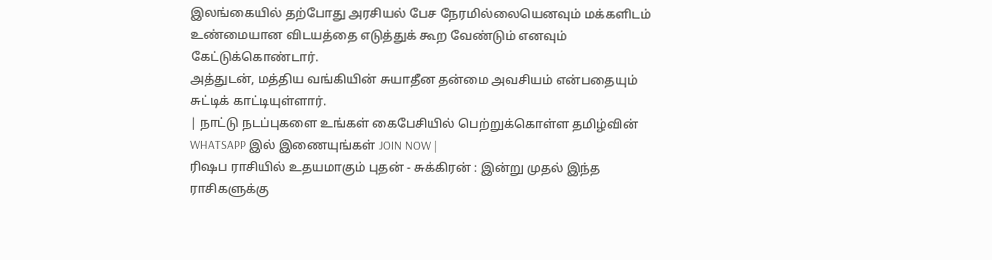இலங்கையில் தற்போது அரசியல் பேச நேரமில்லையெனவும் மக்களிடம் உண்மையான விடயத்தை எடுத்துக் கூற வேண்டும் எனவும் கேட்டுக்கொண்டார்.
அத்துடன், மத்திய வங்கியின் சுயாதீன தன்மை அவசியம் என்பதையும் சுட்டிக் காட்டியுள்ளார்.
| நாட்டு நடப்புகளை உங்கள் கைபேசியில் பெற்றுக்கொள்ள தமிழ்வின் WHATSAPP இல் இணையுங்கள் JOIN NOW |
ரிஷப ராசியில் உதயமாகும் புதன் - சுக்கிரன் : இன்று முதல் இந்த ராசிகளுக்கு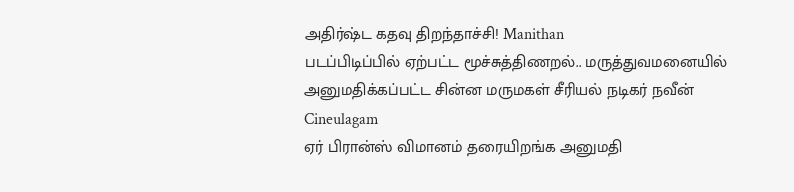அதிர்ஷ்ட கதவு திறந்தாச்சி! Manithan
படப்பிடிப்பில் ஏற்பட்ட மூச்சுத்திணறல்.. மருத்துவமனையில் அனுமதிக்கப்பட்ட சின்ன மருமகள் சீரியல் நடிகர் நவீன் Cineulagam
ஏர் பிரான்ஸ் விமானம் தரையிறங்க அனுமதி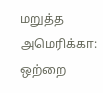மறுத்த அமெரிக்கா: ஒற்றை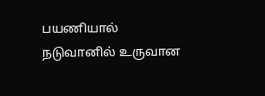பயணியால் நடுவானில் உருவான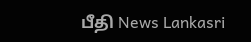பீதி News Lankasri